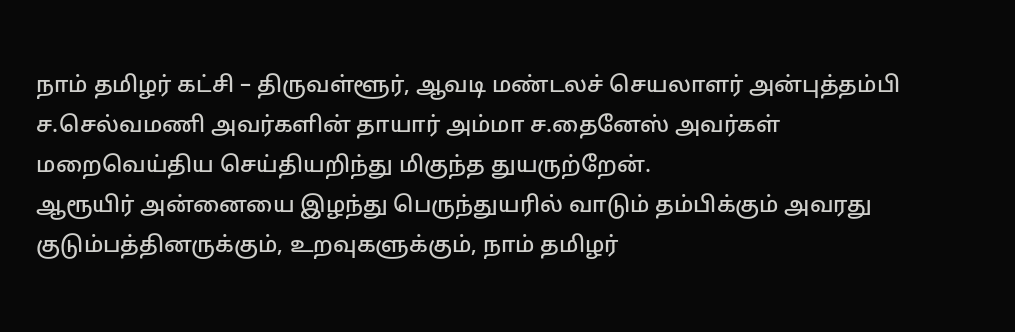நாம் தமிழர் கட்சி – திருவள்ளூர், ஆவடி மண்டலச் செயலாளர் அன்புத்தம்பி ச.செல்வமணி அவர்களின் தாயார் அம்மா ச.தைனேஸ் அவர்கள் மறைவெய்திய செய்தியறிந்து மிகுந்த துயருற்றேன்.
ஆரூயிர் அன்னையை இழந்து பெருந்துயரில் வாடும் தம்பிக்கும் அவரது குடும்பத்தினருக்கும், உறவுகளுக்கும், நாம் தமிழர்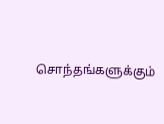சொந்தங்களுக்கும்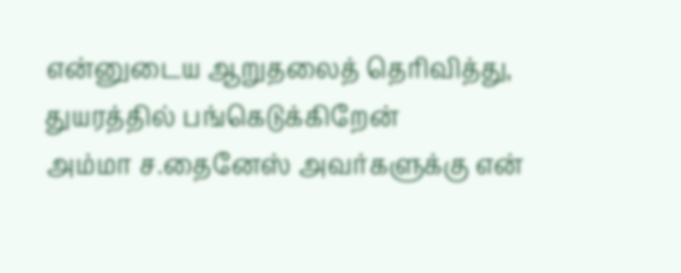என்னுடைய ஆறுதலைத் தெரிவித்து, துயரத்தில் பங்கெடுக்கிறேன்
அம்மா ச.தைனேஸ் அவர்களுக்கு என்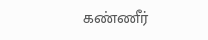கண்ணீர்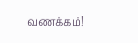வணக்கம்!